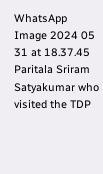WhatsApp Image 2024 05 31 at 18.37.45
Paritala Sriram Satyakumar who visited the TDP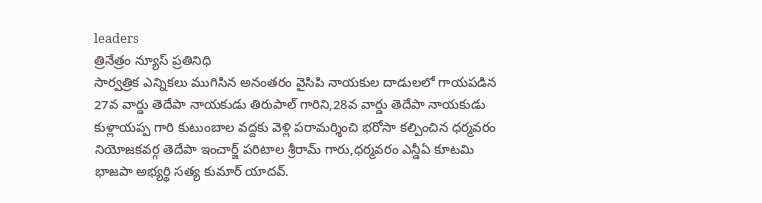leaders
త్రినేత్రం న్యూస్ ప్రతినిధి
సార్వత్రిక ఎన్నికలు ముగిసిన అనంతరం వైసిపి నాయకుల దాడులలో గాయపడిన 27వ వార్డు తెదేపా నాయకుడు తిరుపాల్ గారిని,28వ వార్డు తెదేపా నాయకుడు కుళ్లాయప్ప గారి కుటుంబాల వద్దకు వెళ్లి పరామర్శించి భరోసా కల్పించిన ధర్మవరం నియోజకవర్గ తెదేపా ఇంచార్జ్ పరిటాల శ్రీరామ్ గారు,ధర్మవరం ఎన్డీఏ కూటమి భాజపా అభ్యర్థి సత్య కుమార్ యాదవ్.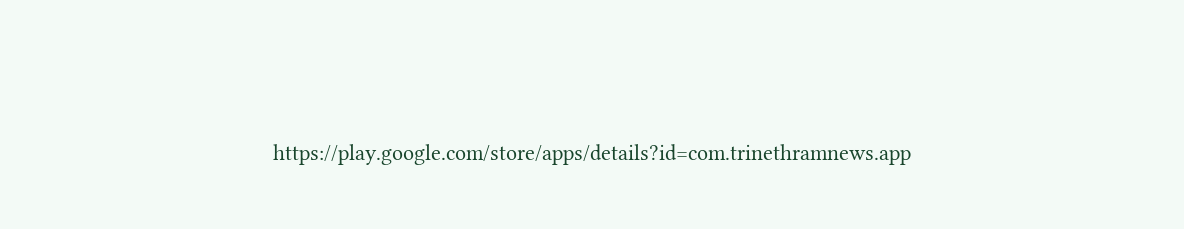https://play.google.com/store/apps/details?id=com.trinethramnews.app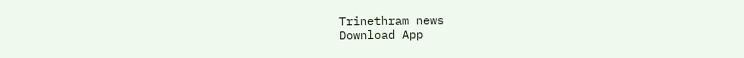Trinethram news
Download App